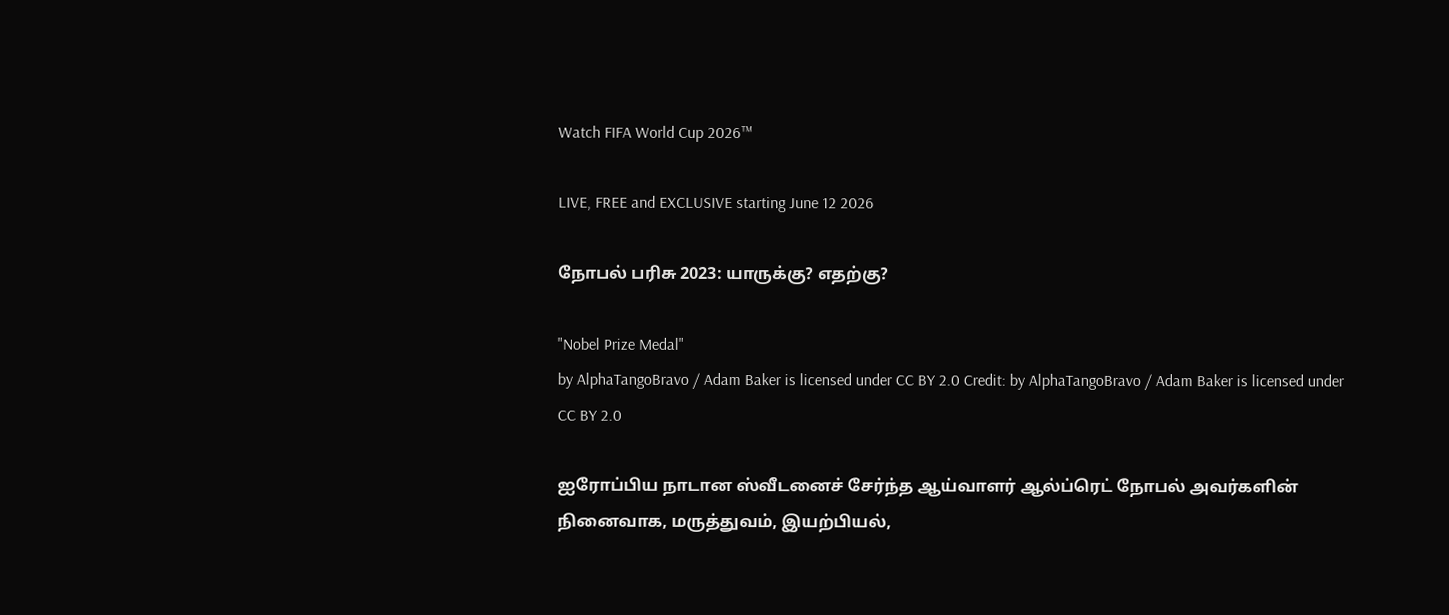Watch FIFA World Cup 2026™

LIVE, FREE and EXCLUSIVE starting June 12 2026

நோபல் பரிசு 2023: யாருக்கு? எதற்கு?

"Nobel Prize Medal"
by AlphaTangoBravo / Adam Baker is licensed under CC BY 2.0 Credit: by AlphaTangoBravo / Adam Baker is licensed under CC BY 2.0

ஐரோப்பிய நாடான ஸ்வீடனைச் சேர்ந்த ஆய்வாளர் ஆல்ப்ரெட் நோபல் அவர்களின் நினைவாக, மருத்துவம், இயற்பியல்,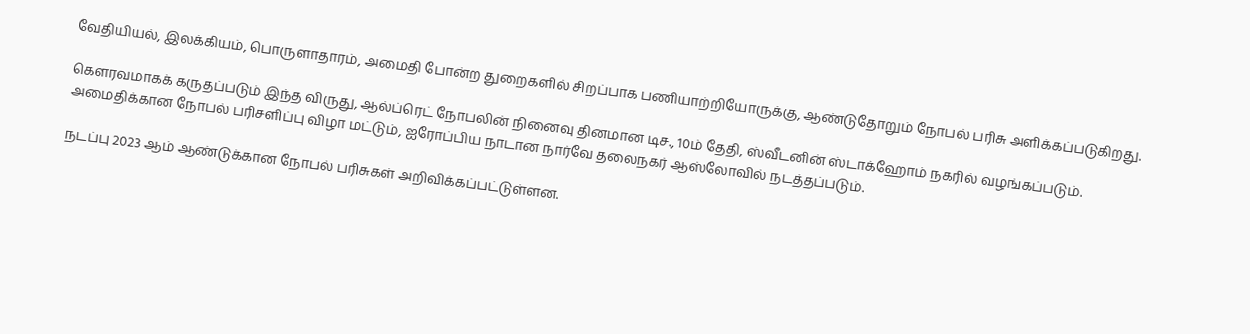வேதியியல், இலக்கியம், பொருளாதாரம், அமைதி போன்ற துறைகளில் சிறப்பாக பணியாற்றியோருக்கு, ஆண்டுதோறும் நோபல் பரிசு அளிக்கப்படுகிறது.

கௌரவமாகக் கருதப்படும் இந்த விருது, ஆல்ப்ரெட் நோபலின் நினைவு தினமான டிச., 10ம் தேதி, ஸ்வீடனின் ஸ்டாக்ஹோம் நகரில் வழங்கப்படும். அமைதிக்கான நோபல் பரிசளிப்பு விழா மட்டும், ஐரோப்பிய நாடான நார்வே தலைநகர் ஆஸ்லோவில் நடத்தப்படும்.

நடப்பு 2023 ஆம் ஆண்டுக்கான நோபல் பரிசுகள் அறிவிக்கப்பட்டுள்ளன.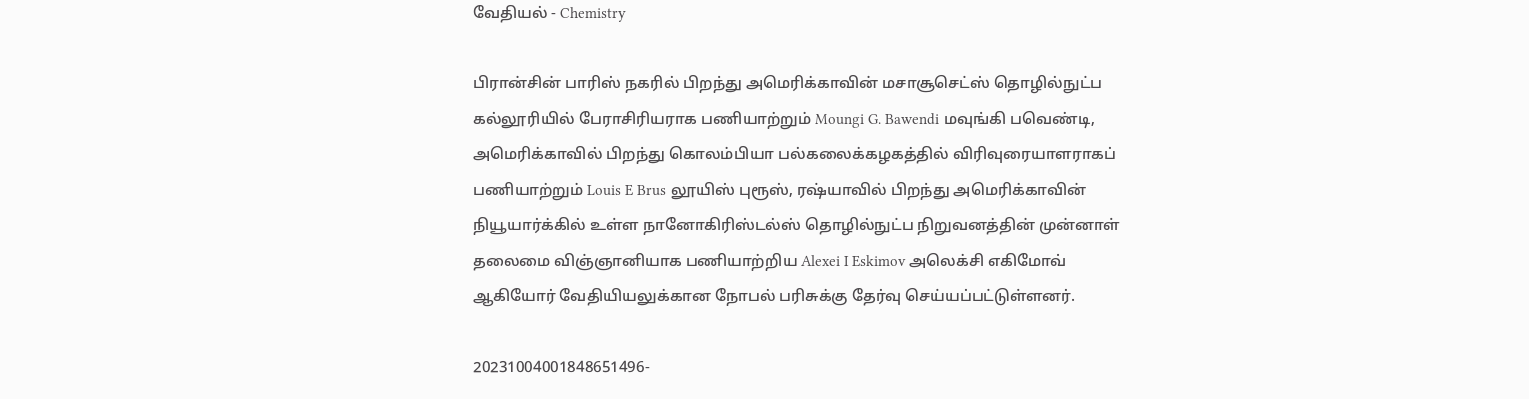வேதியல் - Chemistry

பிரான்சின் பாரிஸ் நகரில் பிறந்து அமெரிக்காவின் மசாசூசெட்ஸ் தொழில்நுட்ப கல்லூரியில் பேராசிரியராக பணியாற்றும் Moungi G. Bawendi மவுங்கி பவெண்டி, அமெரிக்காவில் பிறந்து கொலம்பியா பல்கலைக்கழகத்தில் விரிவுரையாளராகப் பணியாற்றும் Louis E Brus லூயிஸ் புரூஸ், ரஷ்யாவில் பிறந்து அமெரிக்காவின் நியூயார்க்கில் உள்ள நானோகிரிஸ்டல்ஸ் தொழில்நுட்ப நிறுவனத்தின் முன்னாள் தலைமை விஞ்ஞானியாக பணியாற்றிய Alexei I Eskimov அலெக்சி எகிமோவ் ஆகியோர் வேதியியலுக்கான நோபல் பரிசுக்கு தேர்வு செய்யப்பட்டுள்ளனர்.

20231004001848651496-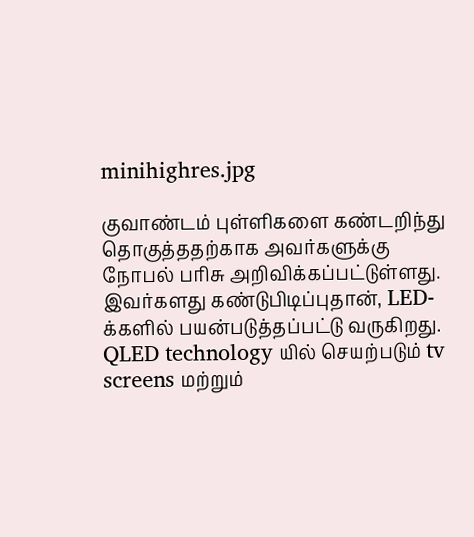minihighres.jpg

குவாண்டம் புள்ளிகளை கண்டறிந்து தொகுத்ததற்காக அவர்களுக்கு நோபல் பரிசு அறிவிக்கப்பட்டுள்ளது. இவர்களது கண்டுபிடிப்புதான், LED-க்களில் பயன்படுத்தப்பட்டு வருகிறது. QLED technology யில் செயற்படும் tv screens மற்றும்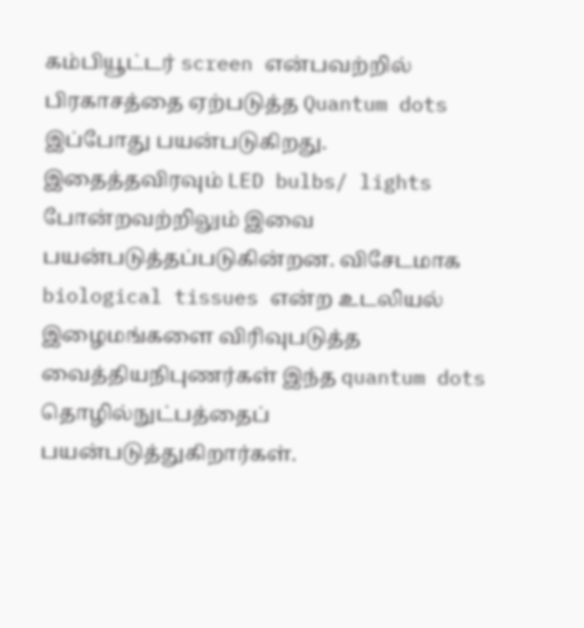கம்பியூட்டர் screen என்பவற்றில் பிரகாசத்தை ஏற்படுத்த Quantum dots இப்போது பயன்படுகிறது. இதைத்தவிரவும் LED bulbs/ lights போன்றவற்றிலும் இவை பயன்படுத்தப்படுகின்றன. விசேடமாக biological tissues என்ற உடலியல் இழைமங்களை விரிவுபடுத்த வைத்தியநிபுணர்கள் இந்த quantum dots தொழில்நுட்பத்தைப் பயன்படுத்துகிறார்கள்.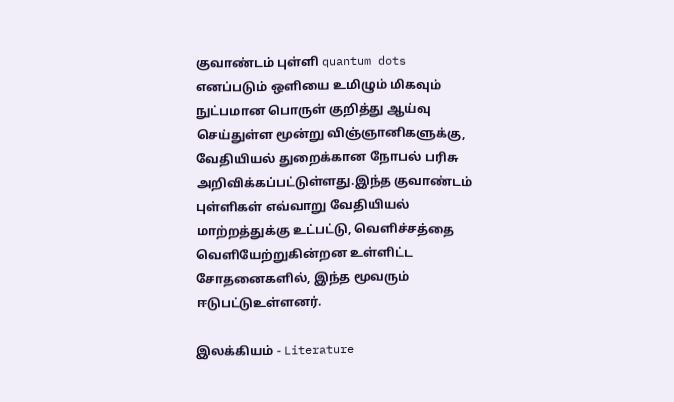குவாண்டம் புள்ளி quantum dots எனப்படும் ஒளியை உமிழும் மிகவும் நுட்பமான பொருள் குறித்து ஆய்வு செய்துள்ள மூன்று விஞ்ஞானிகளுக்கு, வேதியியல் துறைக்கான நோபல் பரிசு அறிவிக்கப்பட்டுள்ளது.இந்த குவாண்டம் புள்ளிகள் எவ்வாறு வேதியியல் மாற்றத்துக்கு உட்பட்டு, வெளிச்சத்தை வெளியேற்றுகின்றன உள்ளிட்ட சோதனைகளில், இந்த மூவரும் ஈடுபட்டுஉள்ளனர்.

இலக்கியம் - Literature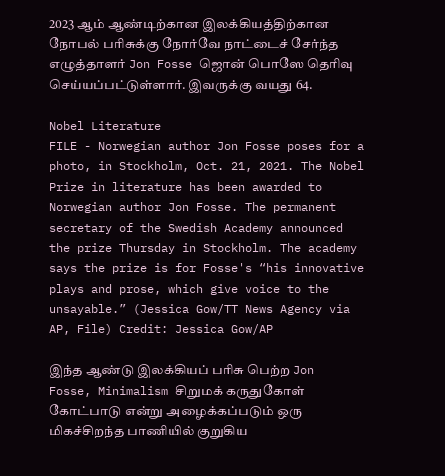2023 ஆம் ஆண்டிற்கான இலக்கியத்திற்கான நோபல் பரிசுக்கு நோர்வே நாட்டைச் சேர்ந்த எழுத்தாளர் Jon Fosse ஜொன் பொஸே தெரிவு செய்யப்பட்டுள்ளார். இவருக்கு வயது 64.

Nobel Literature
FILE - Norwegian author Jon Fosse poses for a photo, in Stockholm, Oct. 21, 2021. The Nobel Prize in literature has been awarded to Norwegian author Jon Fosse. The permanent secretary of the Swedish Academy announced the prize Thursday in Stockholm. The academy says the prize is for Fosse's “his innovative plays and prose, which give voice to the unsayable.” (Jessica Gow/TT News Agency via AP, File) Credit: Jessica Gow/AP

இந்த ஆண்டு இலக்கியப் பரிசு பெற்ற Jon Fosse, Minimalism சிறுமக் கருதுகோள் கோட்பாடு என்று அழைக்கப்படும் ஒரு மிகச்சிறந்த பாணியில் குறுகிய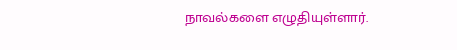நாவல்களை எழுதியுள்ளார்.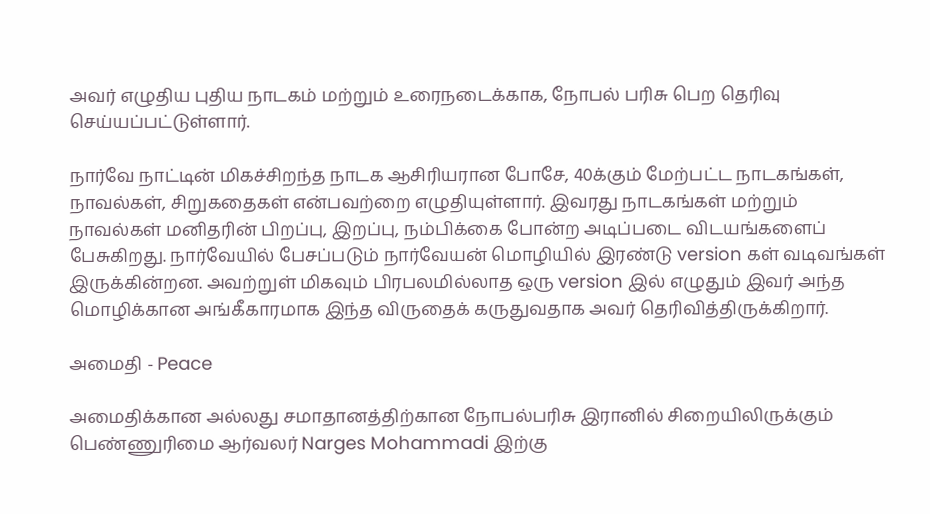அவர் எழுதிய புதிய நாடகம் மற்றும் உரைநடைக்காக, நோபல் பரிசு பெற தெரிவு செய்யப்பட்டுள்ளார்.

நார்வே நாட்டின் மிகச்சிறந்த நாடக ஆசிரியரான போசே, 40க்கும் மேற்பட்ட நாடகங்கள், நாவல்கள், சிறுகதைகள் என்பவற்றை எழுதியுள்ளார். இவரது நாடகங்கள் மற்றும் நாவல்கள் மனிதரின் பிறப்பு, இறப்பு, நம்பிக்கை போன்ற அடிப்படை விடயங்களைப் பேசுகிறது. நார்வேயில் பேசப்படும் நார்வேயன் மொழியில் இரண்டு version கள் வடிவங்கள் இருக்கின்றன. அவற்றுள் மிகவும் பிரபலமில்லாத ஒரு version இல் எழுதும் இவர் அந்த மொழிக்கான அங்கீகாரமாக இந்த விருதைக் கருதுவதாக அவர் தெரிவித்திருக்கிறார்.

அமைதி - Peace

அமைதிக்கான அல்லது சமாதானத்திற்கான நோபல்பரிசு இரானில் சிறையிலிருக்கும் பெண்ணுரிமை ஆர்வலர் Narges Mohammadi இற்கு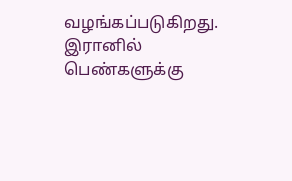வழங்கப்படுகிறது. இரானில் பெண்களுக்கு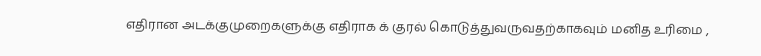எதிரான அடக்குமுறைகளுக்கு எதிராக க் குரல் கொடுத்துவருவதற்காகவும் மனித உரிமை ,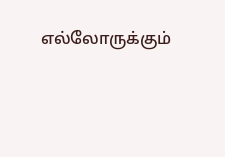எல்லோருக்கும்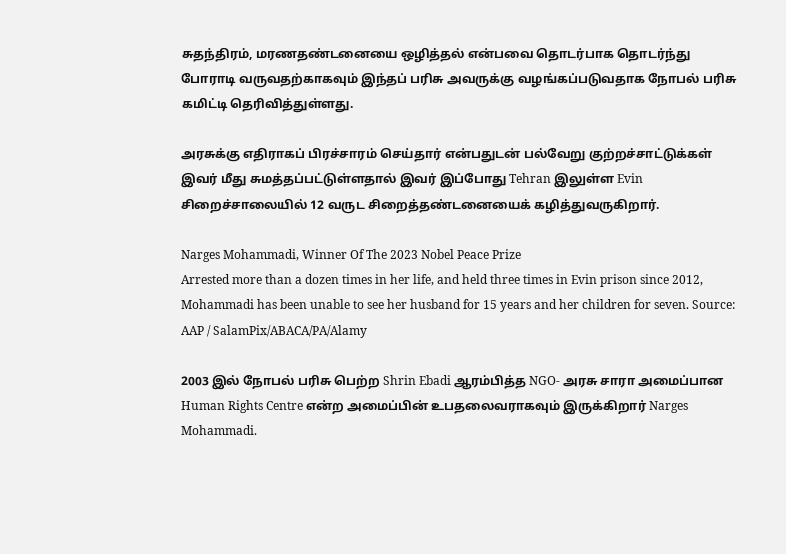சுதந்திரம், மரணதண்டனையை ஒழித்தல் என்பவை தொடர்பாக தொடர்ந்து போராடி வருவதற்காகவும் இந்தப் பரிசு அவருக்கு வழங்கப்படுவதாக நோபல் பரிசு கமிட்டி தெரிவித்துள்ளது.

அரசுக்கு எதிராகப் பிரச்சாரம் செய்தார் என்பதுடன் பல்வேறு குற்றச்சாட்டுக்கள் இவர் மீது சுமத்தப்பட்டுள்ளதால் இவர் இப்போது Tehran இலுள்ள Evin சிறைச்சாலையில் 12 வருட சிறைத்தண்டனையைக் கழித்துவருகிறார்.

Narges Mohammadi, Winner Of The 2023 Nobel Peace Prize
Arrested more than a dozen times in her life, and held three times in Evin prison since 2012, Mohammadi has been unable to see her husband for 15 years and her children for seven. Source: AAP / SalamPix/ABACA/PA/Alamy

2003 இல் நோபல் பரிசு பெற்ற Shrin Ebadi ஆரம்பித்த NGO- அரசு சாரா அமைப்பான Human Rights Centre என்ற அமைப்பின் உபதலைவராகவும் இருக்கிறார் Narges Mohammadi.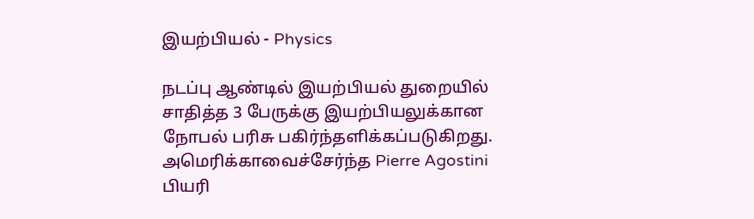இயற்பியல் - Physics

நடப்பு ஆண்டில் இயற்பியல் துறையில் சாதித்த 3 பேருக்கு இயற்பியலுக்கான நோபல் பரிசு பகிர்ந்தளிக்கப்படுகிறது. அமெரிக்காவைச்சேர்ந்த Pierre Agostini பியரி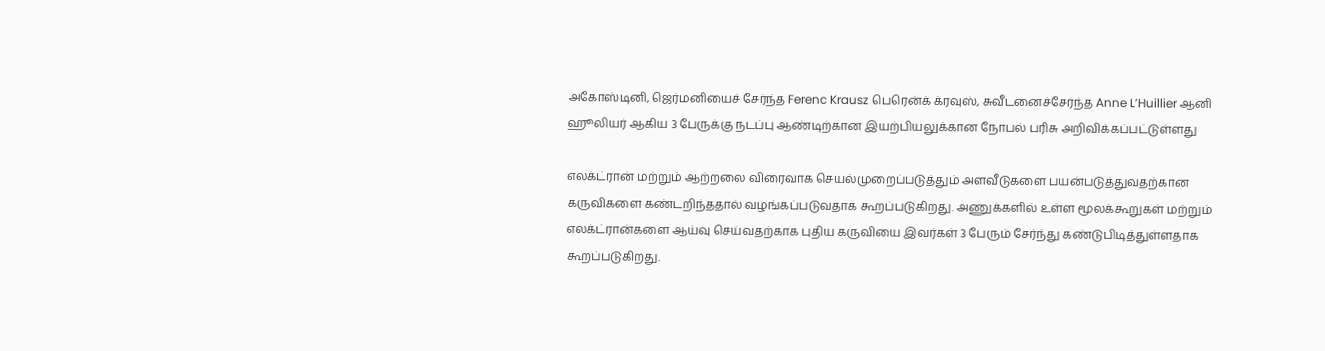அகோஸ்டினி, ஜெர்மனியைச் சேர்ந்த Ferenc Krausz பெரென்க் க்ரவுஸ், சுவீடனைச்சேர்ந்த Anne L’Huillier ஆனி ஹூலியர் ஆகிய 3 பேருக்கு நடப்பு ஆண்டிற்கான இயற்பியலுக்கான நோபல் பரிசு அறிவிக்கப்பட்டுள்ளது

எலக்ட்ரான் மற்றும் ஆற்றலை விரைவாக செயல்முறைப்படுத்தும் அளவீடுகளை பயன்படுத்துவதற்கான கருவிகளை கண்டறிந்ததால் வழங்கப்படுவதாக கூறப்படுகிறது. அணுக்களில் உள்ள மூலக்கூறுகள் மற்றும் எலக்ட்ரான்களை ஆய்வு செய்வதற்காக புதிய கருவியை இவர்கள் 3 பேரும் சேர்ந்து கண்டுபிடித்துள்ளதாக கூறப்படுகிறது.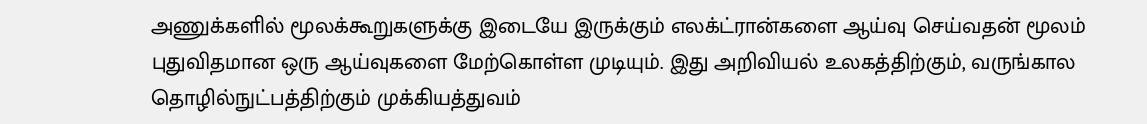அணுக்களில் மூலக்கூறுகளுக்கு இடையே இருக்கும் எலக்ட்ரான்களை ஆய்வு செய்வதன் மூலம் புதுவிதமான ஒரு ஆய்வுகளை மேற்கொள்ள முடியும். இது அறிவியல் உலகத்திற்கும், வருங்கால தொழில்நுட்பத்திற்கும் முக்கியத்துவம்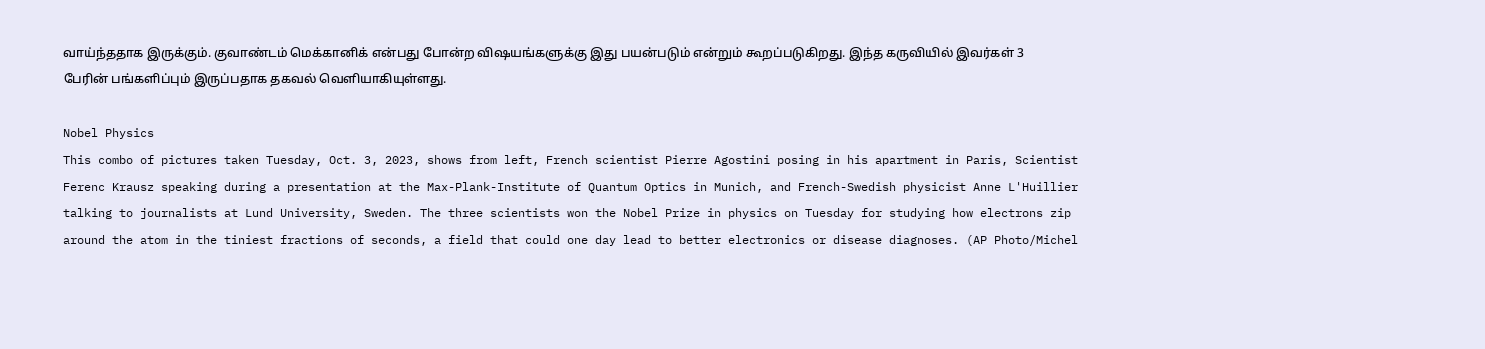வாய்ந்ததாக இருக்கும். குவாண்டம் மெக்கானிக் என்பது போன்ற விஷயங்களுக்கு இது பயன்படும் என்றும் கூறப்படுகிறது. இந்த கருவியில் இவர்கள் 3 பேரின் பங்களிப்பும் இருப்பதாக தகவல் வெளியாகியுள்ளது.

Nobel Physics
This combo of pictures taken Tuesday, Oct. 3, 2023, shows from left, French scientist Pierre Agostini posing in his apartment in Paris, Scientist Ferenc Krausz speaking during a presentation at the Max-Plank-Institute of Quantum Optics in Munich, and French-Swedish physicist Anne L'Huillier talking to journalists at Lund University, Sweden. The three scientists won the Nobel Prize in physics on Tuesday for studying how electrons zip around the atom in the tiniest fractions of seconds, a field that could one day lead to better electronics or disease diagnoses. (AP Photo/Michel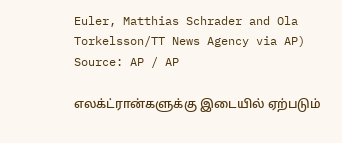Euler, Matthias Schrader and Ola Torkelsson/TT News Agency via AP) Source: AP / AP

எலக்ட்ரான்களுக்கு இடையில் ஏற்படும்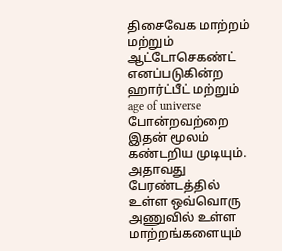திசைவேக மாற்றம் மற்றும் ஆட்டோசெகண்ட் எனப்படுகின்ற ஹார்ட்பீட் மற்றும் age of universe போன்றவற்றை இதன் மூலம் கண்டறிய முடியும். அதாவது பேரண்டத்தில் உள்ள ஒவ்வொரு அணுவில் உள்ள மாற்றங்களையும்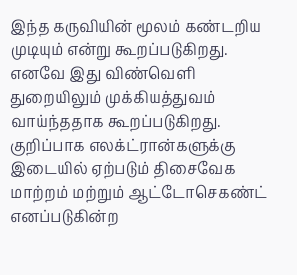இந்த கருவியின் மூலம் கண்டறிய முடியும் என்று கூறப்படுகிறது. எனவே இது விண்வெளி துறையிலும் முக்கியத்துவம் வாய்ந்ததாக கூறப்படுகிறது. குறிப்பாக எலக்ட்ரான்களுக்கு இடையில் ஏற்படும் திசைவேக மாற்றம் மற்றும் ஆட்டோசெகண்ட் எனப்படுகின்ற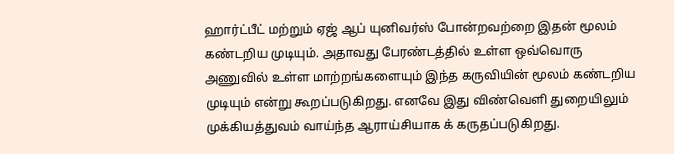ஹார்ட்பீட் மற்றும் ஏஜ் ஆப் யுனிவர்ஸ் போன்றவற்றை இதன் மூலம் கண்டறிய முடியும். அதாவது பேரண்டத்தில் உள்ள ஒவ்வொரு அணுவில் உள்ள மாற்றங்களையும் இந்த கருவியின் மூலம் கண்டறிய முடியும் என்று கூறப்படுகிறது. எனவே இது விண்வெளி துறையிலும் முக்கியத்துவம் வாய்ந்த ஆராய்சியாக க் கருதப்படுகிறது.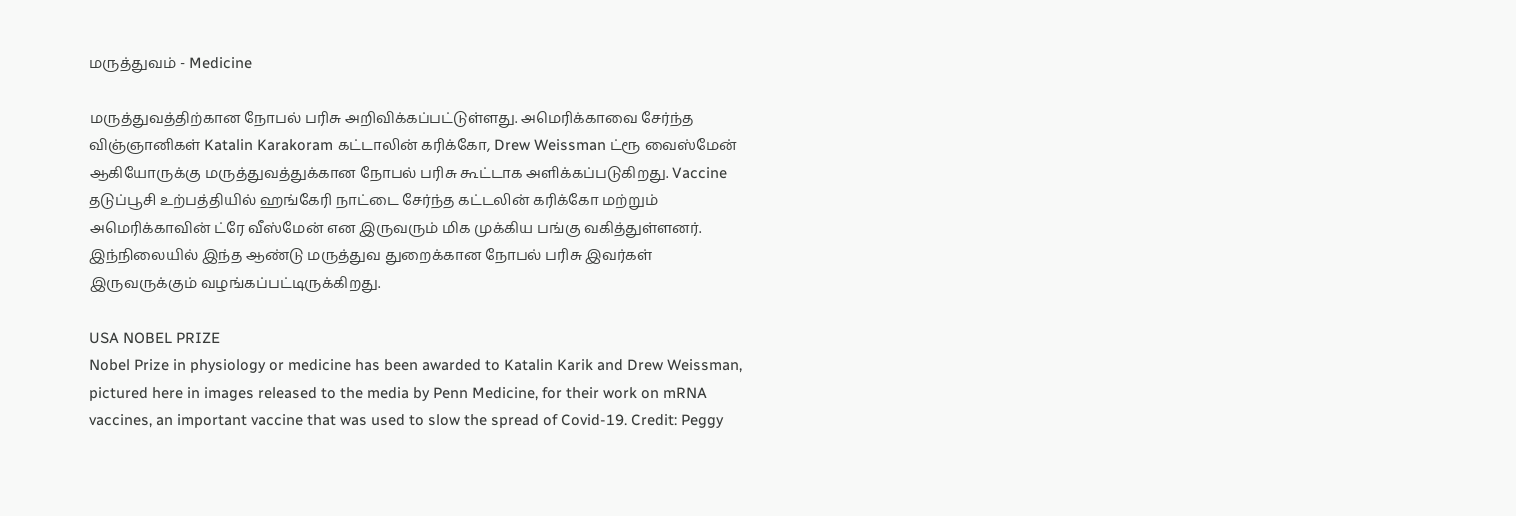மருத்துவம் - Medicine

மருத்துவத்திற்கான நோபல் பரிசு அறிவிக்கப்பட்டுள்ளது. அமெரிக்காவை சேர்ந்த விஞ்ஞானிகள் Katalin Karakoram கட்டாலின் கரிக்கோ, Drew Weissman ட்ரூ வைஸ்மேன் ஆகியோருக்கு மருத்துவத்துக்கான நோபல் பரிசு கூட்டாக அளிக்கப்படுகிறது. Vaccine தடுப்பூசி உற்பத்தியில் ஹங்கேரி நாட்டை சேர்ந்த கட்டலின் கரிக்கோ மற்றும் அமெரிக்காவின் ட்ரே வீஸ்மேன் என இருவரும் மிக முக்கிய பங்கு வகித்துள்ளனர். இந்நிலையில் இந்த ஆண்டு மருத்துவ துறைக்கான நோபல் பரிசு இவர்கள் இருவருக்கும் வழங்கப்பட்டிருக்கிறது.

USA NOBEL PRIZE
Nobel Prize in physiology or medicine has been awarded to Katalin Karik and Drew Weissman, pictured here in images released to the media by Penn Medicine, for their work on mRNA vaccines, an important vaccine that was used to slow the spread of Covid-19. Credit: Peggy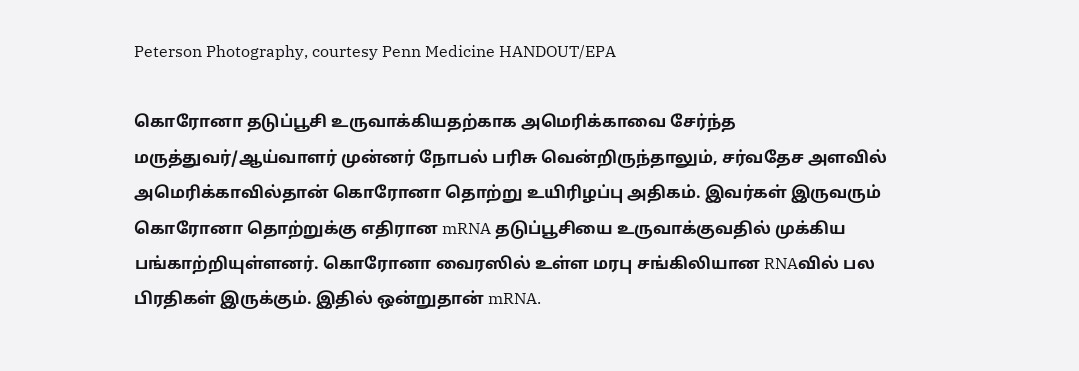Peterson Photography, courtesy Penn Medicine HANDOUT/EPA

கொரோனா தடுப்பூசி உருவாக்கியதற்காக அமெரிக்காவை சேர்ந்த மருத்துவர்/ஆய்வாளர் முன்னர் நோபல் பரிசு வென்றிருந்தாலும், சர்வதேச அளவில் அமெரிக்காவில்தான் கொரோனா தொற்று உயிரிழப்பு அதிகம். இவர்கள் இருவரும் கொரோனா தொற்றுக்கு எதிரான mRNA தடுப்பூசியை உருவாக்குவதில் முக்கிய பங்காற்றியுள்ளனர். கொரோனா வைரஸில் உள்ள மரபு சங்கிலியான RNAவில் பல பிரதிகள் இருக்கும். இதில் ஒன்றுதான் mRNA.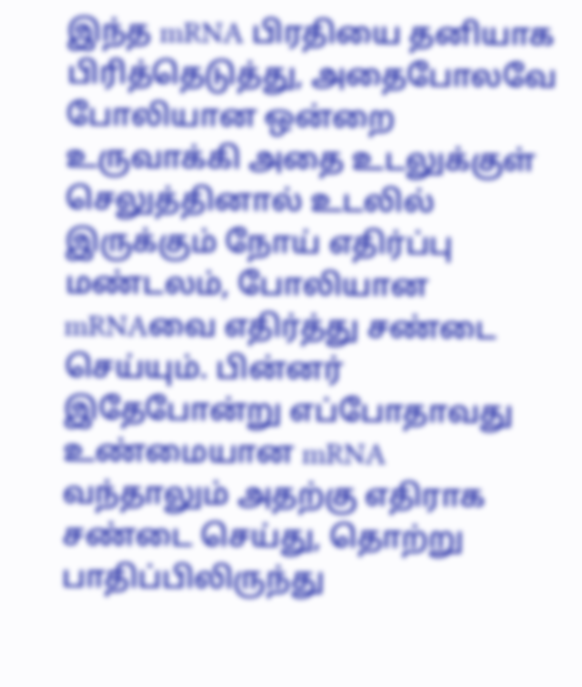இந்த mRNA பிரதியை தனியாக பிரித்தெடுத்து, அதைபோலவே போலியான ஒன்றை உருவாக்கி அதை உடலுக்குள் செலுத்தினால் உடலில் இருக்கும் நோய் எதிர்ப்பு மண்டலம், போலியான mRNAவை எதிர்த்து சண்டை செய்யும். பின்னர் இதேபோன்று எப்போதாவது உண்மையான mRNA வந்தாலும் அதற்கு எதிராக சண்டை செய்து, தொற்று பாதிப்பிலிருந்து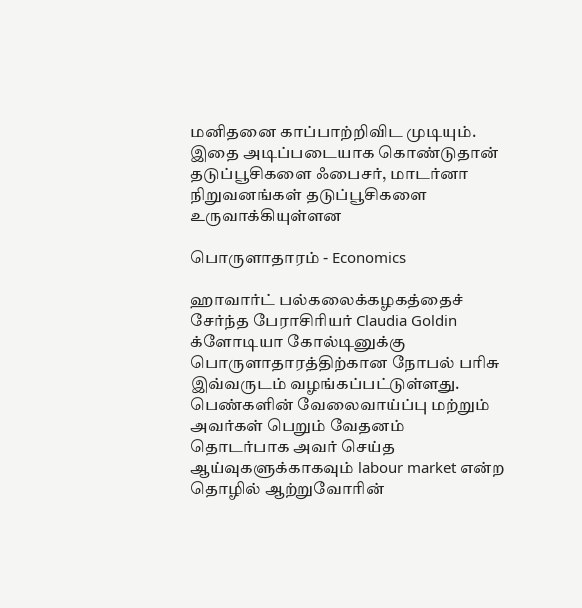மனிதனை காப்பாற்றிவிட முடியும். இதை அடிப்படையாக கொண்டுதான் தடுப்பூசிகளை ஃபைசர், மாடர்னா நிறுவனங்கள் தடுப்பூசிகளை உருவாக்கியுள்ளன

பொருளாதாரம் - Economics

ஹாவார்ட் பல்கலைக்கழகத்தைச் சேர்ந்த பேராசிரியர் Claudia Goldin க்ளோடியா கோல்டினுக்கு பொருளாதாரத்திற்கான நோபல் பரிசு இவ்வருடம் வழங்கப்பட்டுள்ளது. பெண்களின் வேலைவாய்ப்பு மற்றும் அவர்கள் பெறும் வேதனம் தொடர்பாக அவர் செய்த ஆய்வுகளுக்காகவும் labour market என்ற தொழில் ஆற்றுவோரின்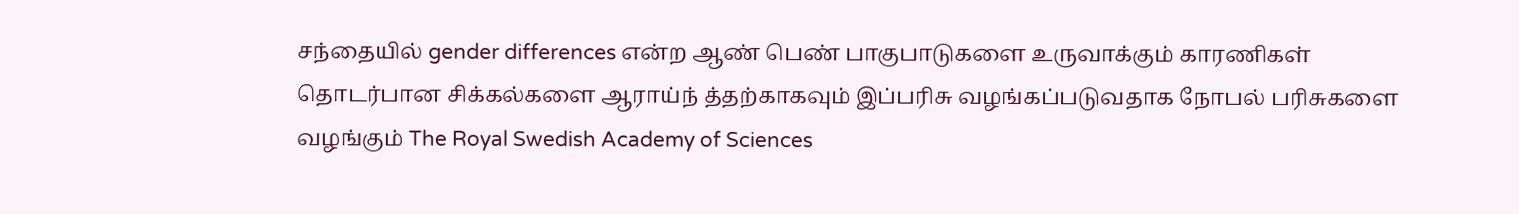சந்தையில் gender differences என்ற ஆண் பெண் பாகுபாடுகளை உருவாக்கும் காரணிகள் தொடர்பான சிக்கல்களை ஆராய்ந் த்தற்காகவும் இப்பரிசு வழங்கப்படுவதாக நோபல் பரிசுகளை வழங்கும் The Royal Swedish Academy of Sciences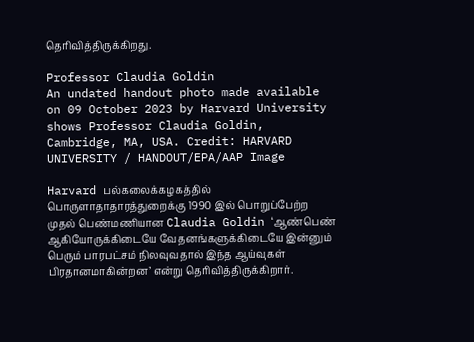தெரிவித்திருக்கிறது.

Professor Claudia Goldin
An undated handout photo made available on 09 October 2023 by Harvard University shows Professor Claudia Goldin, Cambridge, MA, USA. Credit: HARVARD UNIVERSITY / HANDOUT/EPA/AAP Image

Harvard பல்கலைக்கழகத்தில் பொருளாதாதாரத்துறைக்கு 1990 இல் பொறுப்பேற்ற முதல் பெண்மணியான Claudia Goldin ‘ஆண்பெண் ஆகியோருக்கிடையே வேதனங்களுக்கிடையே இன்னும் பெரும் பாரபட்சம் நிலவுவதால் இந்த ஆய்வுகள் பிரதானமாகின்றன’ என்று தெரிவித்திருக்கிறார்.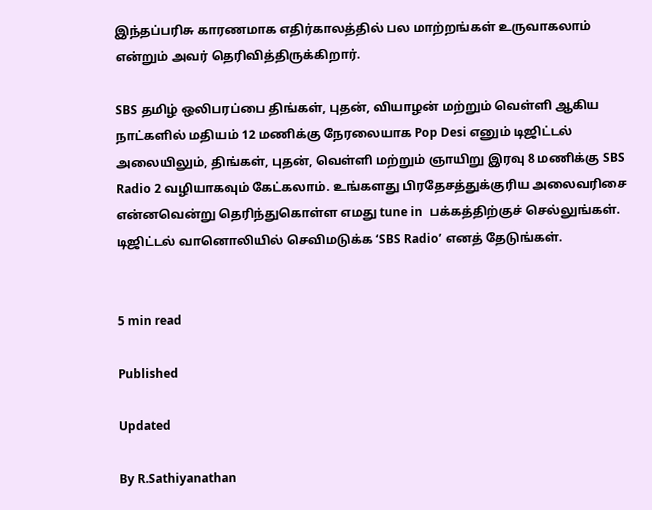இந்தப்பரிசு காரணமாக எதிர்காலத்தில் பல மாற்றங்கள் உருவாகலாம் என்றும் அவர் தெரிவித்திருக்கிறார்.

SBS தமிழ் ஒலிபரப்பை திங்கள், புதன், வியாழன் மற்றும் வெள்ளி ஆகிய நாட்களில் மதியம் 12 மணிக்கு நேரலையாக Pop Desi எனும் டிஜிட்டல் அலையிலும், திங்கள், புதன், வெள்ளி மற்றும் ஞாயிறு இரவு 8 மணிக்கு SBS Radio 2 வழியாகவும் கேட்கலாம். உங்களது பிரதேசத்துக்குரிய அலைவரிசை என்னவென்று தெரிந்துகொள்ள எமது tune in  பக்கத்திற்குச் செல்லுங்கள். டிஜிட்டல் வானொலியில் செவிமடுக்க ‘SBS Radio’ எனத் தேடுங்கள்.


5 min read

Published

Updated

By R.Sathiyanathan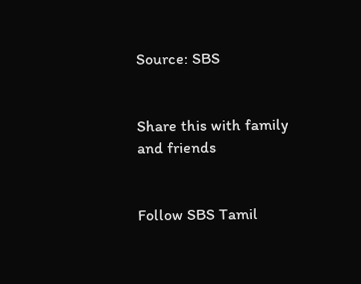Source: SBS


Share this with family and friends


Follow SBS Tamil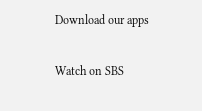Download our apps

Watch on SBS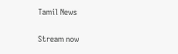Tamil News

Stream now